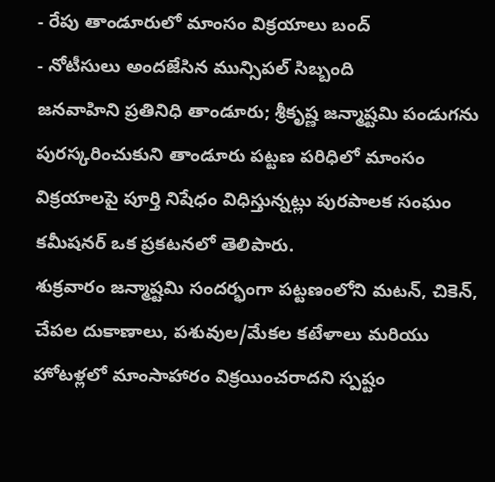- రేపు తాండూరులో మాంసం విక్రయాలు బంద్
- నోటీసులు అందజేసిన మున్సిపల్ సిబ్బంది
జనవాహిని ప్రతినిధి తాండూరు; శ్రీకృష్ణ జన్మాష్టమి పండుగను పురస్కరించుకుని తాండూరు పట్టణ పరిధిలో మాంసం విక్రయాలపై పూర్తి నిషేధం విధిస్తున్నట్లు పురపాలక సంఘం కమీషనర్ ఒక ప్రకటనలో తెలిపారు.
శుక్రవారం జన్మాష్టమి సందర్భంగా పట్టణంలోని మటన్, చికెన్, చేపల దుకాణాలు, పశువుల/మేకల కటేళాలు మరియు హోటళ్లలో మాంసాహారం విక్రయించరాదని స్పష్టం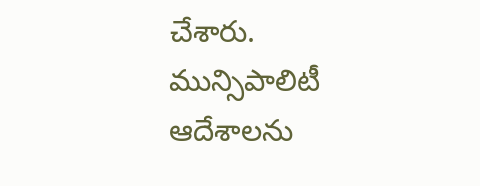చేశారు.
మున్సిపాలిటీ ఆదేశాలను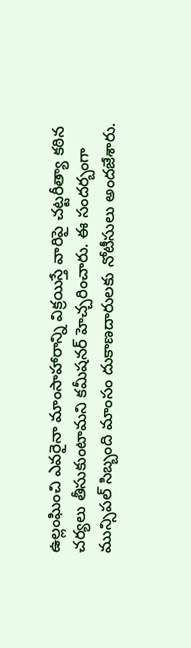ఉల్లంఘించి ఎవరైనా మాంసాహారాన్ని విక్రయిస్తే వారిపై చట్టరీత్యా కఠిన చర్యలు తీసుకుంటామని కమీషనర్ హెచ్చరించారు. ఈ సందర్బంగా మున్సిపల్ సిబ్బంది మాంసం దుకాణదారులకు నోటీసులు అందజేశారు.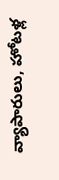వ్యాపారులు, హోటళ్ల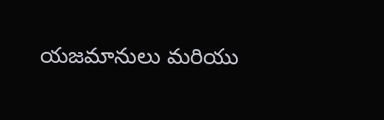యజమానులు మరియు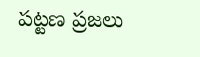పట్టణ ప్రజలు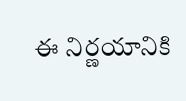ఈ నిర్ణయానికి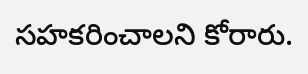సహకరించాలని కోరారు.